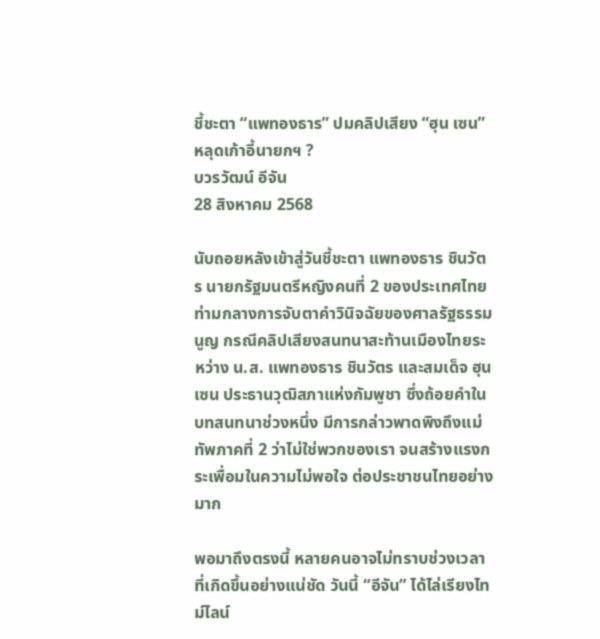ชี้ชะตา “แพทองธาร” ปมคลิปเสียง “ฮุน เซน” หลุดเก้าอี้นายกฯ ?
บวรวัฒน์ อีจัน
28 สิงหาคม 2568

นับถอยหลังเข้าสู่วันชี้ชะตา แพทองธาร ชินวัตร นายกรัฐมนตรีหญิงคนที่ 2 ของประเทศไทย ท่ามกลางการจับตาคำวินิจฉัยของศาลรัฐธรรมนูญ กรณีคลิปเสียงสนทนาสะท้านเมืองไทยระหว่าง น.ส. แพทองธาร ชินวัตร และสมเด็จ ฮุน เซน ประธานวุฒิสภาแห่งกัมพูชา ซึ่งถ้อยคำในบทสนทนาช่วงหนึ่ง มีการกล่าวพาดพิงถึงแม่ทัพภาคที่ 2 ว่าไม่ใช่พวกของเรา จนสร้างแรงกระเพื่อมในความไม่พอใจ ต่อประชาชนไทยอย่างมาก

พอมาถึงตรงนี้ หลายคนอาจไม่ทราบช่วงเวลาที่เกิดขึ้นอย่างแน่ชัด วันนี้ “อีจัน” ได้ไล่เรียงไทม์ไลน์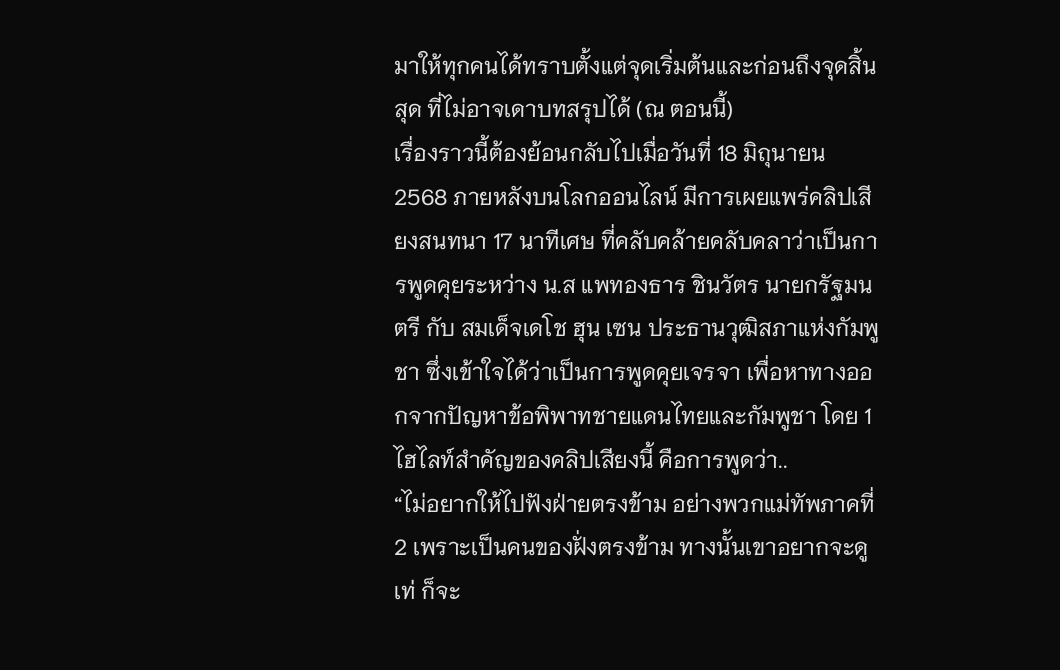มาให้ทุกคนได้ทราบตั้งแต่จุดเริ่มต้นและก่อนถึงจุดสิ้นสุด ที่ไม่อาจเดาบทสรุปได้ (ณ ตอนนี้)
เรื่องราวนี้ต้องย้อนกลับไปเมื่อวันที่ 18 มิถุนายน 2568 ภายหลังบนโลกออนไลน์ มีการเผยแพร่คลิปเสียงสนทนา 17 นาทีเศษ ที่คลับคล้ายคลับคลาว่าเป็นการพูดคุยระหว่าง น.ส แพทองธาร ชินวัตร นายกรัฐมนตรี กับ สมเด็จเดโช ฮุน เซน ประธานวุฒิสภาแห่งกัมพูชา ซึ่งเข้าใจได้ว่าเป็นการพูดคุยเจรจา เพื่อหาทางออกจากปัญหาข้อพิพาทชายแดนไทยและกัมพูชา โดย 1 ไฮไลท์สำคัญของคลิปเสียงนี้ คือการพูดว่า..
“ไม่อยากให้ไปฟังฝ่ายตรงข้าม อย่างพวกแม่ทัพภาคที่ 2 เพราะเป็นคนของฝั่งตรงข้าม ทางนั้นเขาอยากจะดูเท่ ก็จะ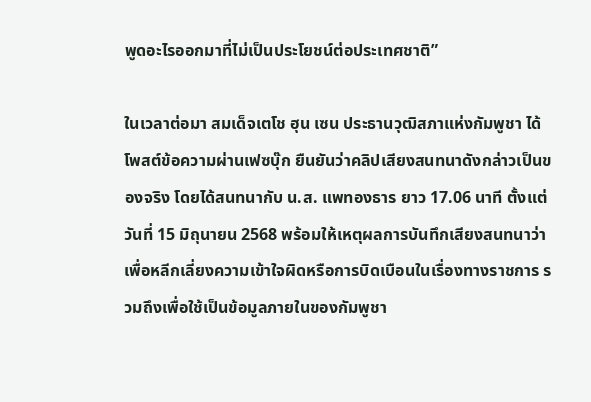พูดอะไรออกมาที่ไม่เป็นประโยชน์ต่อประเทศชาติ”

ในเวลาต่อมา สมเด็จเตโช ฮุน เซน ประธานวุฒิสภาแห่งกัมพูชา ได้โพสต์ข้อความผ่านเฟซบุ๊ก ยืนยันว่าคลิปเสียงสนทนาดังกล่าวเป็นของจริง โดยได้สนทนากับ น.ส. แพทองธาร ยาว 17.06 นาที ตั้งแต่วันที่ 15 มิถุนายน 2568 พร้อมให้เหตุผลการบันทึกเสียงสนทนาว่า เพื่อหลีกเลี่ยงความเข้าใจผิดหรือการบิดเบือนในเรื่องทางราชการ รวมถึงเพื่อใช้เป็นข้อมูลภายในของกัมพูชา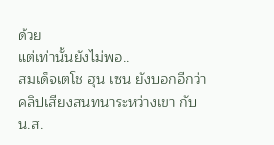ด้วย
แต่เท่านั้นยังไม่พอ..
สมเด็จเตโช ฮุน เซน ยังบอกอีกว่า คลิปเสียงสนทนาระหว่างเขา กับ น.ส.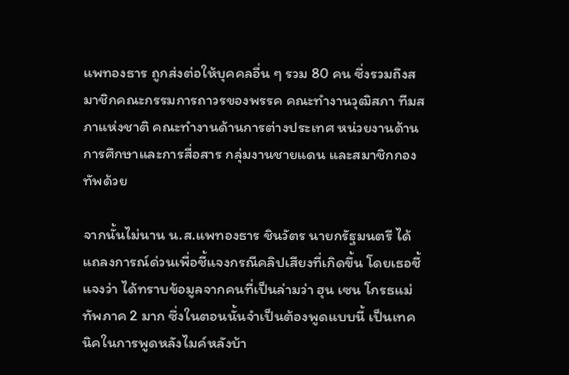แพทองธาร ถูกส่งต่อให้บุคคลอื่น ๆ รวม 80 คน ซึ่งรวมถึงสมาชิกคณะกรรมการถาวรของพรรค คณะทำงานวุฒิสภา ทีมสภาแห่งชาติ คณะทำงานด้านการต่างประเทศ หน่วยงานด้านการศึกษาและการสื่อสาร กลุ่มงานชายแดน และสมาชิกกองทัพด้วย

จากนั้นไม่นาน น.ส.แพทองธาร ชินวัตร นายกรัฐมนตรี ได้แถลงการณ์ด่วนเพื่อชี้แจงกรณีคลิปเสียงที่เกิดขึ้น โดยเธอชี้แจงว่า ได้ทราบข้อมูลจากคนที่เป็นล่ามว่า ฮุน เซน โกรธแม่ทัพภาค 2 มาก ซึ่งในตอนนั้นจำเป็นต้องพูดแบบนี้ เป็นเทคนิคในการพูดหลังไมค์หลังบ้า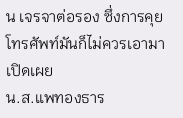น เจรจาต่อรอง ซึ่งการคุยโทรศัพท์มันก็ไม่ควรเอามาเปิดเผย
น.ส.แพทองธาร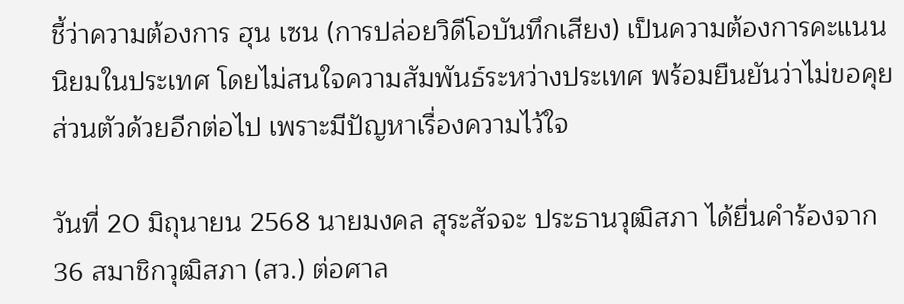ชี้ว่าความต้องการ ฮุน เซน (การปล่อยวิดีโอบันทึกเสียง) เป็นความต้องการคะแนนนิยมในประเทศ โดยไม่สนใจความสัมพันธ์ระหว่างประเทศ พร้อมยืนยันว่าไม่ขอคุยส่วนตัวด้วยอีกต่อไป เพราะมีปัญหาเรื่องความไว้ใจ

วันที่ 20 มิถุนายน 2568 นายมงคล สุระสัจจะ ประธานวุฒิสภา ได้ยื่นคำร้องจาก 36 สมาชิกวุฒิสภา (สว.) ต่อศาล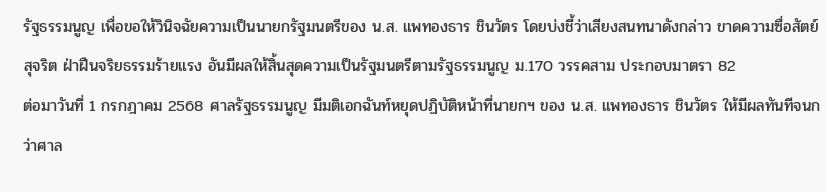รัฐธรรมนูญ เพื่อขอให้วินิจฉัยความเป็นนายกรัฐมนตรีของ น.ส. แพทองธาร ชินวัตร โดยบ่งชี้ว่าเสียงสนทนาดังกล่าว ขาดความซื่อสัตย์สุจริต ฝ่าฝืนจริยธรรมร้ายแรง อันมีผลให้สิ้นสุดความเป็นรัฐมนตรีตามรัฐธรรมนูญ ม.170 วรรคสาม ประกอบมาตรา 82
ต่อมาวันที่ 1 กรกฎาคม 2568 ศาลรัฐธรรมนูญ มีมติเอกฉันท์หยุดปฏิบัติหน้าที่นายกฯ ของ น.ส. แพทองธาร ชินวัตร ให้มีผลทันทีจนกว่าศาล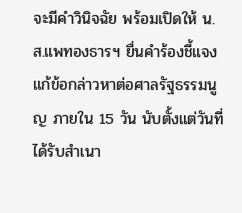จะมีคำวินิจฉัย พร้อมเปิดให้ น.ส.แพทองธารฯ ยื่นคำร้องชี้แจงแก้ข้อกล่าวหาต่อศาลรัฐธรรมนูญ ภายใน 15 วัน นับตั้งแต่วันที่ได้รับสำเนา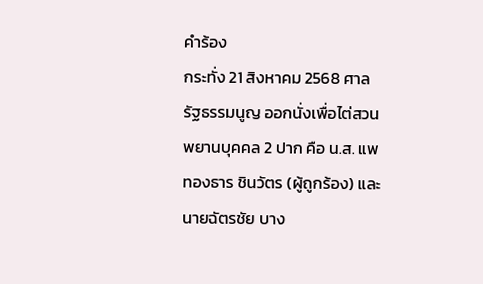คำร้อง
กระทั่ง 21 สิงหาคม 2568 ศาลรัฐธรรมนูญ ออกนั่งเพื่อไต่สวนพยานบุคคล 2 ปาก คือ น.ส. แพทองธาร ชินวัตร (ผู้ถูกร้อง) และนายฉัตรชัย บาง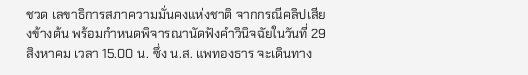ชวด เลขาธิการสภาความมั่นคงแห่งชาติ จากกรณีคลิปเสียงข้างต้น พร้อมกำหนดพิจารณานัดฟังคำวินิจฉัยในวันที่ 29 สิงหาคม เวลา 15.00 น. ซึ่ง น.ส. แพทองธาร จะเดินทาง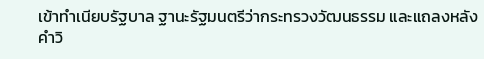เข้าทำเนียบรัฐบาล ฐานะรัฐมนตรีว่ากระทรวงวัฒนธรรม และแถลงหลังคำวิ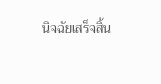นิจฉัยเสร็จสิ้น